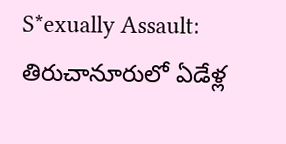S*exually Assault: తిరుచానూరులో ఏడేళ్ల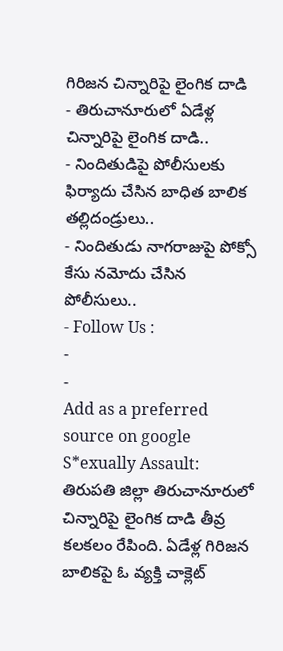గిరిజన చిన్నారిపై లైంగిక దాడి
- తిరుచానూరులో ఏడేళ్ల చిన్నారిపై లైంగిక దాడి..
- నిందితుడిపై పోలీసులకు ఫిర్యాదు చేసిన బాధిత బాలిక తల్లిదండ్రులు..
- నిందితుడు నాగరాజుపై పోక్సో కేసు నమోదు చేసిన పోలీసులు..
- Follow Us :
-
-
Add as a preferred
source on google
S*exually Assault: తిరుపతి జిల్లా తిరుచానూరులో చిన్నారిపై లైంగిక దాడి తీవ్ర కలకలం రేపింది. ఏడేళ్ల గిరిజన బాలికపై ఓ వ్యక్తి చాక్లెట్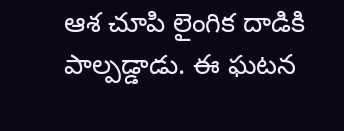ఆశ చూపి లైంగిక దాడికి పాల్పడ్డాడు. ఈ ఘటన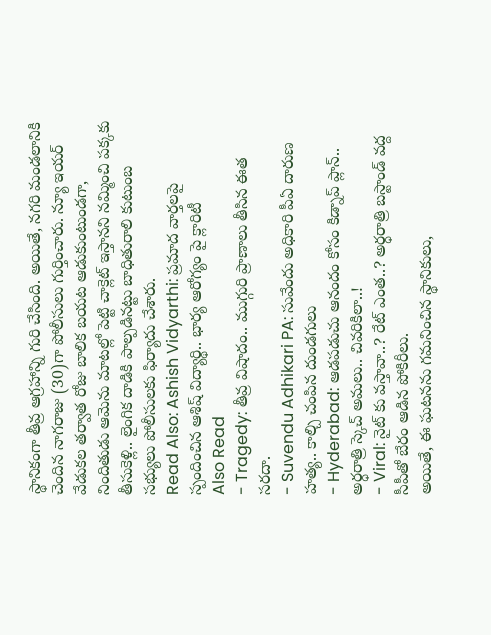స్థానికంగా తీవ్ర ఆగ్రహాన్ని గురి చేసింది. అయితే, నగరి మండలానికి చెందిన నాగరాజు (30)గా పోలీసులు గుర్తించారు. న్యూ ఇయర్ వేడుకల తర్వాత రోజు బాలిక బయట ఆడుకుంటుండగా, నిందితుడు ఆమెను మాటల్లో పెట్టి చాక్లెట్ ఇస్తానని నమ్మించి పక్కకు తీసుకెళ్లి.. లైంగిక దాడికి పాల్పడినట్టు బాధితురాలి కుటుంబ సభ్యులు పోలీసులకు ఫిర్యాదు చేశారు.
Read Also: Ashish Vidyarthi: ప్రమాద వార్తలపై స్పందించిన ఆశిష్ విద్యార్థి.. భార్య ఆరోగ్యం పై క్లారిటీ
Also Read
- Tragedy: తీవ్ర విషాదం.. ముగ్గురి ప్రాణాలు తీసిన ఈత సరదా.
- Suvendu Adhikari PA: సువేందు అధికారి పీఏ దారుణ హత్య.. కాల్చి చంపిన దుండగులు
- Hyderabad: ఆడపడుచు ఆనందం కోసం కిడ్నాప్ ప్లాన్.. అర్ధరాత్రి స్కెచ్ అమలు.. చివరికిలా..!
- Viral: నైట్ కు వస్తావా..? రేట్ ఎంత..? అర్ధరాత్రి బస్టాండ్ వద్ద సీపీతో బేరం ఆడిన పోకిరీలు.
అయితే, ఈ ఘటనను గమనించిన స్థానికులు,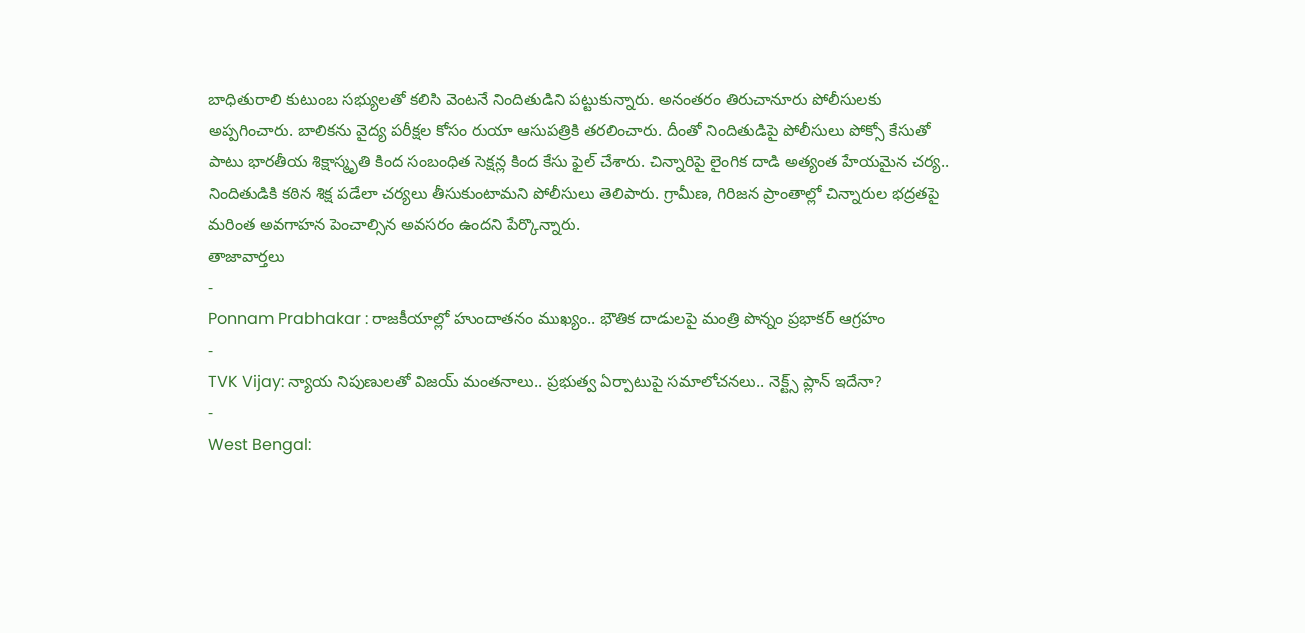బాధితురాలి కుటుంబ సభ్యులతో కలిసి వెంటనే నిందితుడిని పట్టుకున్నారు. అనంతరం తిరుచానూరు పోలీసులకు అప్పగించారు. బాలికను వైద్య పరీక్షల కోసం రుయా ఆసుపత్రికి తరలించారు. దీంతో నిందితుడిపై పోలీసులు పోక్సో కేసుతో పాటు భారతీయ శిక్షాస్మృతి కింద సంబంధిత సెక్షన్ల కింద కేసు ఫైల్ చేశారు. చిన్నారిపై లైంగిక దాడి అత్యంత హేయమైన చర్య.. నిందితుడికి కఠిన శిక్ష పడేలా చర్యలు తీసుకుంటామని పోలీసులు తెలిపారు. గ్రామీణ, గిరిజన ప్రాంతాల్లో చిన్నారుల భద్రతపై మరింత అవగాహన పెంచాల్సిన అవసరం ఉందని పేర్కొన్నారు.
తాజావార్తలు
-
Ponnam Prabhakar : రాజకీయాల్లో హుందాతనం ముఖ్యం.. భౌతిక దాడులపై మంత్రి పొన్నం ప్రభాకర్ ఆగ్రహం
-
TVK Vijay: న్యాయ నిపుణులతో విజయ్ మంతనాలు.. ప్రభుత్వ ఏర్పాటుపై సమాలోచనలు.. నెక్ట్స్ ప్లాన్ ఇదేనా?
-
West Bengal: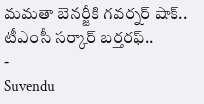మమతా బెనర్జీకి గవర్నర్ షాక్.. టీఎంసీ సర్కార్ బర్తరఫ్..
-
Suvendu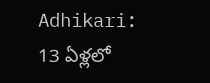Adhikari: 13 ఏళ్లలో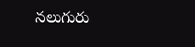నలుగురు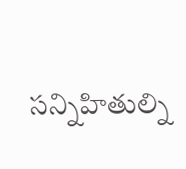సన్నిహితుల్ని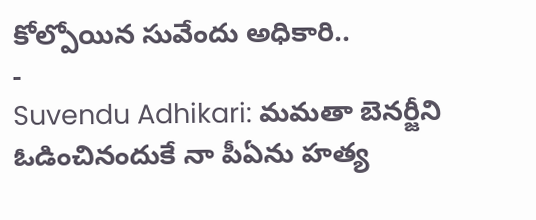కోల్పోయిన సువేందు అధికారి..
-
Suvendu Adhikari: మమతా బెనర్జీని ఓడించినందుకే నా పీఏను హత్య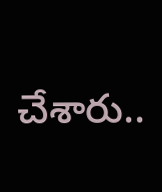చేశారు..